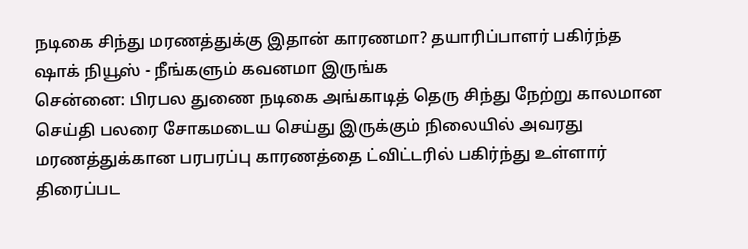நடிகை சிந்து மரணத்துக்கு இதான் காரணமா? தயாரிப்பாளர் பகிர்ந்த ஷாக் நியூஸ் - நீங்களும் கவனமா இருங்க
சென்னை: பிரபல துணை நடிகை அங்காடித் தெரு சிந்து நேற்று காலமான செய்தி பலரை சோகமடைய செய்து இருக்கும் நிலையில் அவரது மரணத்துக்கான பரபரப்பு காரணத்தை ட்விட்டரில் பகிர்ந்து உள்ளார் திரைப்பட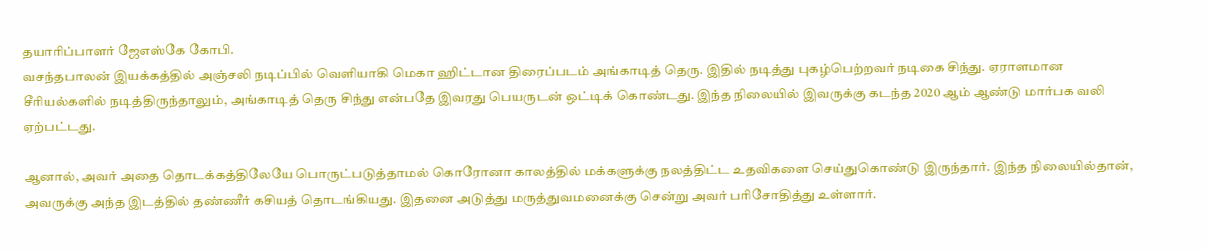தயாரிப்பாளர் ஜேஎஸ்கே கோபி.
வசந்தபாலன் இயக்கத்தில் அஞ்சலி நடிப்பில் வெளியாகி மெகா ஹிட்டான திரைப்படம் அங்காடித் தெரு. இதில் நடித்து புகழ்பெற்றவர் நடிகை சிந்து. ஏராளமான சீரியல்களில் நடித்திருந்தாலும், அங்காடித் தெரு சிந்து என்பதே இவரது பெயருடன் ஒட்டிக் கொண்டது. இந்த நிலையில் இவருக்கு கடந்த 2020 ஆம் ஆண்டு மார்பக வலி ஏற்பட்டது.

ஆனால், அவர் அதை தொடக்கத்திலேயே பொருட்படுத்தாமல் கொரோனா காலத்தில் மக்களுக்கு நலத்திட்ட உதவிகளை செய்துகொண்டு இருந்தார். இந்த நிலையில்தான், அவருக்கு அந்த இடத்தில் தண்ணீர் கசியத் தொடங்கியது. இதனை அடுத்து மருத்துவமனைக்கு சென்று அவர் பரிசோதித்து உள்ளார்.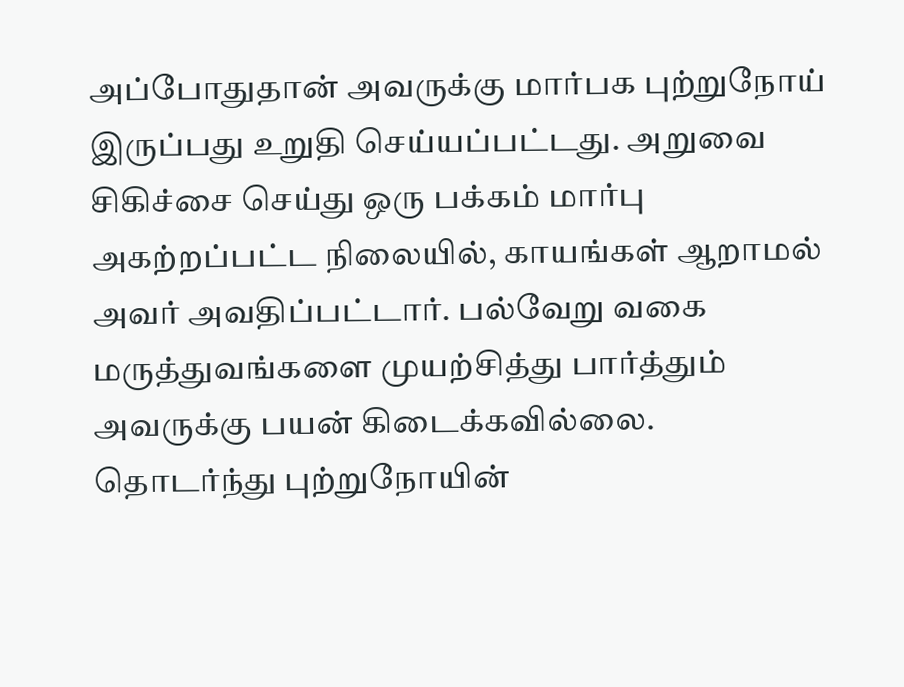அப்போதுதான் அவருக்கு மார்பக புற்றுநோய் இருப்பது உறுதி செய்யப்பட்டது. அறுவை சிகிச்சை செய்து ஒரு பக்கம் மார்பு அகற்றப்பட்ட நிலையில், காயங்கள் ஆறாமல் அவர் அவதிப்பட்டார். பல்வேறு வகை மருத்துவங்களை முயற்சித்து பார்த்தும் அவருக்கு பயன் கிடைக்கவில்லை.
தொடர்ந்து புற்றுநோயின்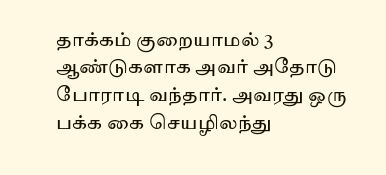தாக்கம் குறையாமல் 3 ஆண்டுகளாக அவர் அதோடு போராடி வந்தார். அவரது ஒரு பக்க கை செயழிலந்து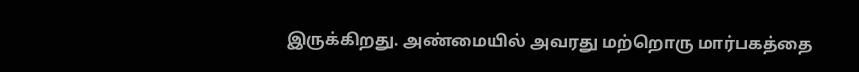இருக்கிறது. அண்மையில் அவரது மற்றொரு மார்பகத்தை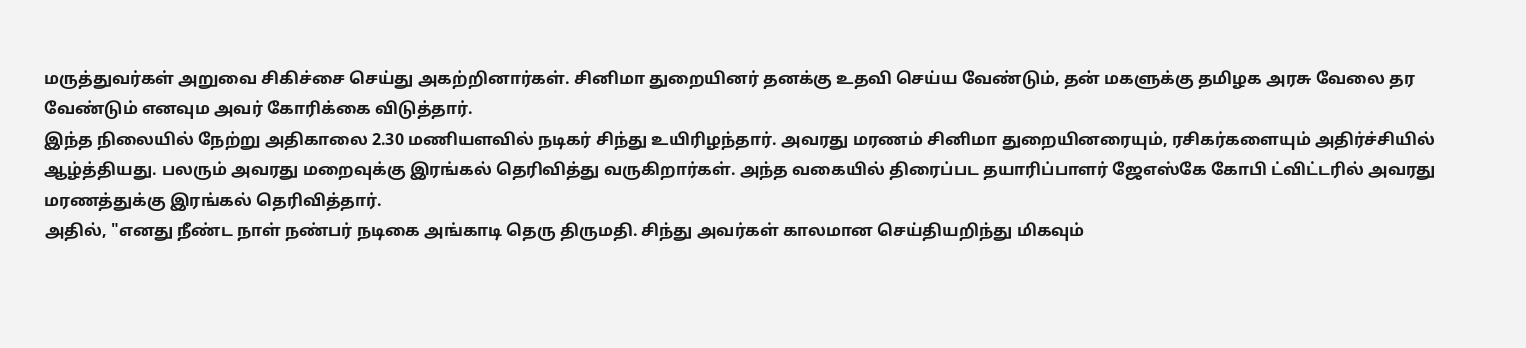மருத்துவர்கள் அறுவை சிகிச்சை செய்து அகற்றினார்கள். சினிமா துறையினர் தனக்கு உதவி செய்ய வேண்டும், தன் மகளுக்கு தமிழக அரசு வேலை தர வேண்டும் எனவும அவர் கோரிக்கை விடுத்தார்.
இந்த நிலையில் நேற்று அதிகாலை 2.30 மணியளவில் நடிகர் சிந்து உயிரிழந்தார். அவரது மரணம் சினிமா துறையினரையும், ரசிகர்களையும் அதிர்ச்சியில் ஆழ்த்தியது. பலரும் அவரது மறைவுக்கு இரங்கல் தெரிவித்து வருகிறார்கள். அந்த வகையில் திரைப்பட தயாரிப்பாளர் ஜேஎஸ்கே கோபி ட்விட்டரில் அவரது மரணத்துக்கு இரங்கல் தெரிவித்தார்.
அதில், "எனது நீண்ட நாள் நண்பர் நடிகை அங்காடி தெரு திருமதி. சிந்து அவர்கள் காலமான செய்தியறிந்து மிகவும்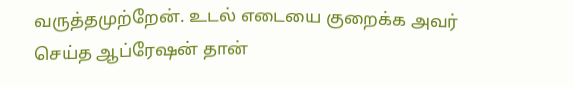வருத்தமுற்றேன். உடல் எடையை குறைக்க அவர் செய்த ஆப்ரேஷன் தான்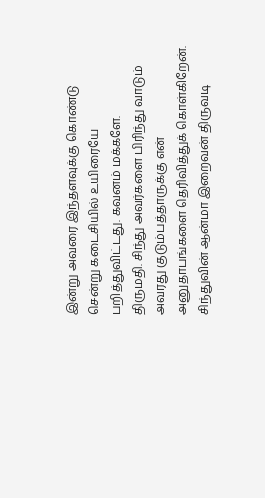இன்று அவரை இந்தளவுக்கு கொண்டு சென்று கடைசியில் உயிரையே பறித்துவிட்டது. கவனம் மக்களே.
திருமதி. சிந்து அவர்களை பிரிந்து வாடும் அவரது குடும்பத்தாருக்கு என் அனுதாபங்களை தெரிவித்துக் கொள்கிறேன். சிந்துவின் ஆன்மா இறைவன் திருவடி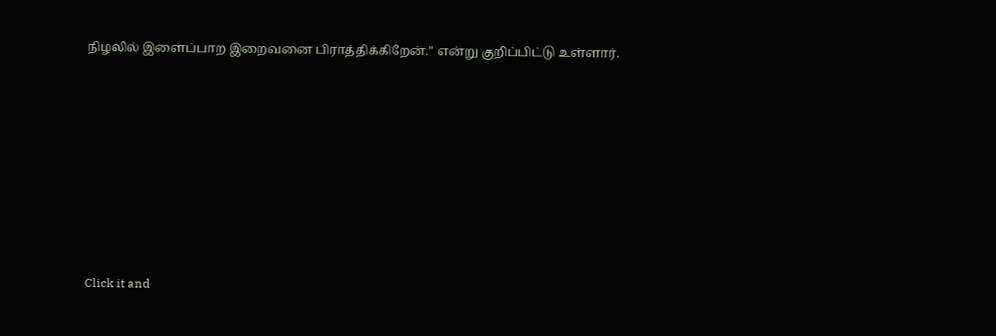நிழலில் இளைப்பாற இறைவனை பிராத்திக்கிறேன்." என்று குறிப்பிட்டு உள்ளார்.












Click it and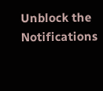Unblock the Notifications